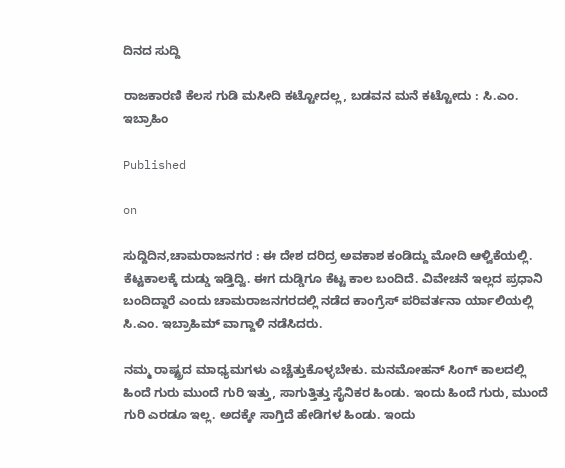ದಿನದ ಸುದ್ದಿ

ರಾಜಕಾರಣಿ ಕೆಲಸ ಗುಡಿ ಮಸೀದಿ ಕಟ್ಟೋದಲ್ಲ, ಬಡವನ ಮನೆ ಕಟ್ಟೋದು : ಸಿ.ಎಂ. ಇಬ್ರಾಹಿಂ

Published

on

ಸುದ್ದಿದಿನ,ಚಾಮರಾಜನಗರ : ಈ ದೇಶ ದರಿದ್ರ ಅವಕಾಶ ಕಂಡಿದ್ದು ಮೋದಿ ಆಳ್ವಿಕೆಯಲ್ಲಿ. ಕೆಟ್ಟಕಾಲಕ್ಕೆ ದುಡ್ಡು ಇಡ್ತಿದ್ವಿ. ಈಗ ದುಡ್ಡಿಗೂ ಕೆಟ್ಟ ಕಾಲ ಬಂದಿದೆ. ವಿವೇಚನೆ ಇಲ್ಲದ ಪ್ರಧಾನಿ ಬಂದಿದ್ದಾರೆ ಎಂದು ಚಾಮರಾಜನಗರದಲ್ಲಿ‌ ನಡೆದ ಕಾಂಗ್ರೆಸ್ ಪರಿವರ್ತನಾ ರ್ಯಾಲಿಯಲ್ಲಿ ಸಿ.ಎಂ. ಇಬ್ರಾಹಿಮ್ ವಾಗ್ದಾಳಿ ನಡೆಸಿದರು.

ನಮ್ಮ ರಾಷ್ಟ್ರದ ಮಾಧ್ಯಮಗಳು ಎಚ್ಚೆತ್ತುಕೊಳ್ಳಬೇಕು. ಮನಮೋಹನ್ ಸಿಂಗ್ ಕಾಲದಲ್ಲಿ ಹಿಂದೆ ಗುರು ಮುಂದೆ ಗುರಿ ಇತ್ತು, ಸಾಗುತ್ತಿತ್ತು ಸೈನಿಕರ ಹಿಂಡು. ಇಂದು ಹಿಂದೆ ಗುರು, ಮುಂದೆ ಗುರಿ ಎರಡೂ ಇಲ್ಲ. ಅದಕ್ಕೇ ಸಾಗ್ತಿದೆ ಹೇಡಿಗಳ ಹಿಂಡು. ಇಂದು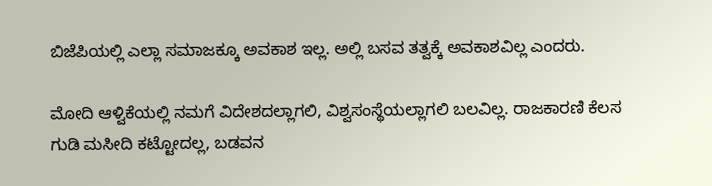ಬಿಜೆಪಿಯಲ್ಲಿ ಎಲ್ಲಾ ಸಮಾಜಕ್ಕೂ ಅವಕಾಶ ಇಲ್ಲ. ಅಲ್ಲಿ ಬಸವ ತತ್ವಕ್ಕೆ ಅವಕಾಶವಿಲ್ಲ ಎಂದರು.

ಮೋದಿ ಆಳ್ವಿಕೆಯಲ್ಲಿ ನಮಗೆ ವಿದೇಶದಲ್ಲಾಗಲಿ, ವಿಶ್ವಸಂಸ್ಥೆಯಲ್ಲಾಗಲಿ ಬಲವಿಲ್ಲ. ರಾಜಕಾರಣಿ ಕೆಲಸ ಗುಡಿ ಮಸೀದಿ ಕಟ್ಟೋದಲ್ಲ, ಬಡವನ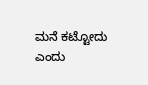ಮನೆ ಕಟ್ಟೋದು ಎಂದು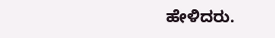ಹೇಳಿದರು.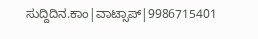ಸುದ್ದಿದಿನ.ಕಾಂ|ವಾಟ್ಸಾಪ್|9986715401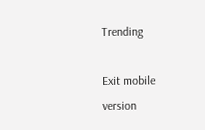Trending

Exit mobile version